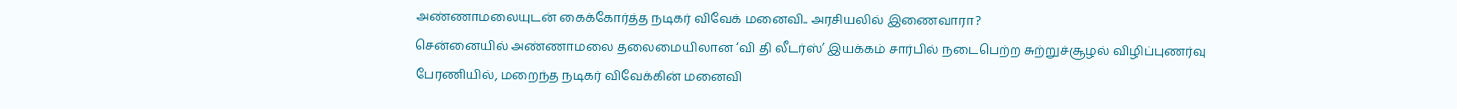அண்ணாமலையுடன் கைக்கோர்த்த நடிகர் விவேக் மனைவி.. அரசியலில் இணைவாரா?
சென்னையில் அண்ணாமலை தலைமையிலான ‘வி தி லீடர்ஸ்’ இயக்கம் சார்பில் நடைபெற்ற சுற்றுச்சூழல் விழிப்புணர்வு பேரணியில், மறைந்த நடிகர் விவேக்கின் மனைவி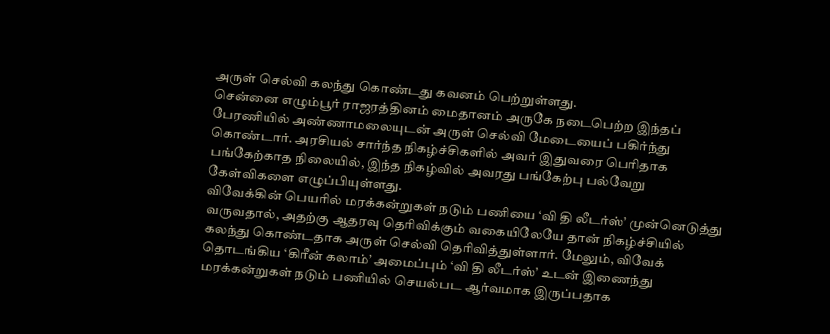அருள் செல்வி கலந்து கொண்டது கவனம் பெற்றுள்ளது.
சென்னை எழும்பூர் ராஜரத்தினம் மைதானம் அருகே நடைபெற்ற இந்தப் பேரணியில் அண்ணாமலையுடன் அருள் செல்வி மேடையைப் பகிர்ந்து கொண்டார். அரசியல் சார்ந்த நிகழ்ச்சிகளில் அவர் இதுவரை பெரிதாக பங்கேற்காத நிலையில், இந்த நிகழ்வில் அவரது பங்கேற்பு பல்வேறு கேள்விகளை எழுப்பியுள்ளது.
விவேக்கின் பெயரில் மரக்கன்றுகள் நடும் பணியை ‘வி தி லீடர்ஸ்’ முன்னெடுத்து வருவதால், அதற்கு ஆதரவு தெரிவிக்கும் வகையிலேயே தான் நிகழ்ச்சியில் கலந்து கொண்டதாக அருள் செல்வி தெரிவித்துள்ளார். மேலும், விவேக் தொடங்கிய ‘கிரீன் கலாம்’ அமைப்பும் ‘வி தி லீடர்ஸ்’ உடன் இணைந்து மரக்கன்றுகள் நடும் பணியில் செயல்பட ஆர்வமாக இருப்பதாக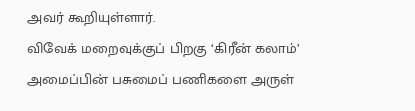அவர் கூறியுள்ளார்.
விவேக் மறைவுக்குப் பிறகு ‘கிரீன் கலாம்’ அமைப்பின் பசுமைப் பணிகளை அருள்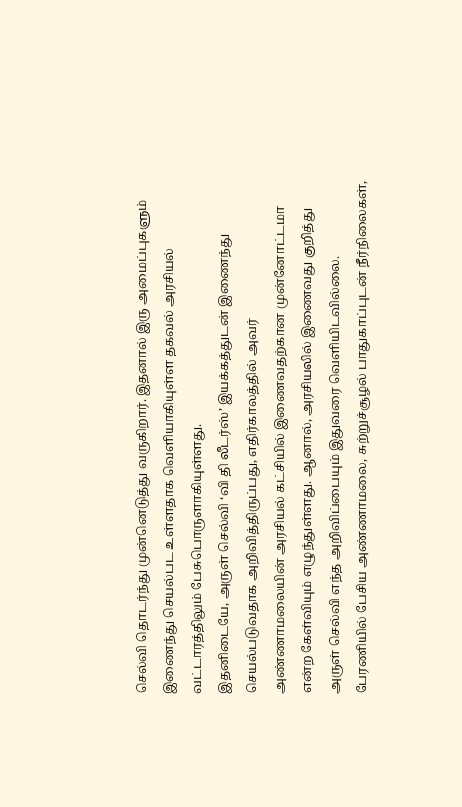செல்வி தொடர்ந்து முன்னெடுத்து வருகிறார். இதனால் இரு அமைப்புகளும் இணைந்து செயல்பட உள்ளதாக வெளியாகியுள்ள தகவல் அரசியல் வட்டாரத்திலும் பேசுபொருளாகியுள்ளது.
இதனிடையே, அருள் செல்வி ‘வி தி லீடர்ஸ்’ இயக்கத்துடன் இணைந்து செயல்படுவதாக அறிவித்திருப்பது, எதிர்காலத்தில் அவர் அண்ணாமலையின் அரசியல் கட்சியில் இணைவதற்கான முன்னோட்டமா என்ற கேள்வியும் எழுந்துள்ளது. ஆனால், அரசியலில் இணைவது குறித்து அருள் செல்வி எந்த அறிவிப்பையும் இதுவரை வெளியிடவில்லை.
பேரணியில் பேசிய அண்ணாமலை, சுற்றுச்சூழல் பாதுகாப்புடன் நீர்நிலைகள்,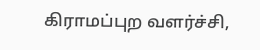கிராமப்புற வளர்ச்சி,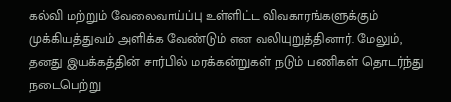கல்வி மற்றும் வேலைவாய்ப்பு உள்ளிட்ட விவகாரங்களுக்கும் முக்கியத்துவம் அளிக்க வேண்டும் என வலியுறுத்தினார். மேலும், தனது இயக்கத்தின் சார்பில் மரக்கன்றுகள் நடும் பணிகள் தொடர்ந்து நடைபெற்று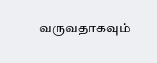வருவதாகவும்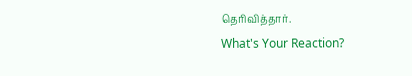தெரிவித்தார்.
What's Your Reaction?